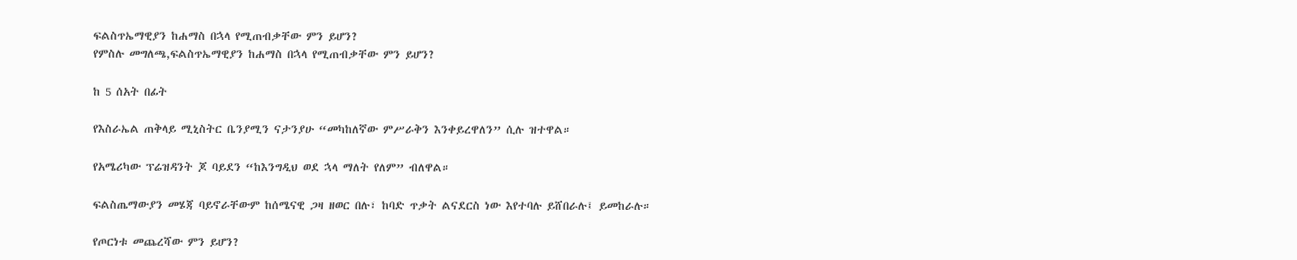ፍልስጥኤማዊያን ከሐማስ በኋላ የሚጠብቃቸው ምን ይሆን?
የምስሉ መግለጫ,ፍልስጥኤማዊያን ከሐማስ በኋላ የሚጠብቃቸው ምን ይሆን?

ከ 5 ሰአት በፊት

የእስራኤል ጠቅላይ ሚኒስትር ቤንያሚን ናታንያሁ “መካከለኛው ምሥራቅን እንቀይረዋለን” ሲሉ ዝተዋል።

የአሜሪካው ፕሬዝዳንት ጆ ባይደን “ከእንግዲህ ወደ ኋላ ማለት የለም” ብለዋል።

ፍልስጤማውያን መሄጃ ባይኖራቸውም ከሰሜናዊ ጋዛ ዘወር በሉ፣ ከባድ ጥቃት ልናደርስ ነው እየተባሉ ይሸበራሉ፤ ይመከራሉ።

የጦርነቱ መጨረሻው ምን ይሆን?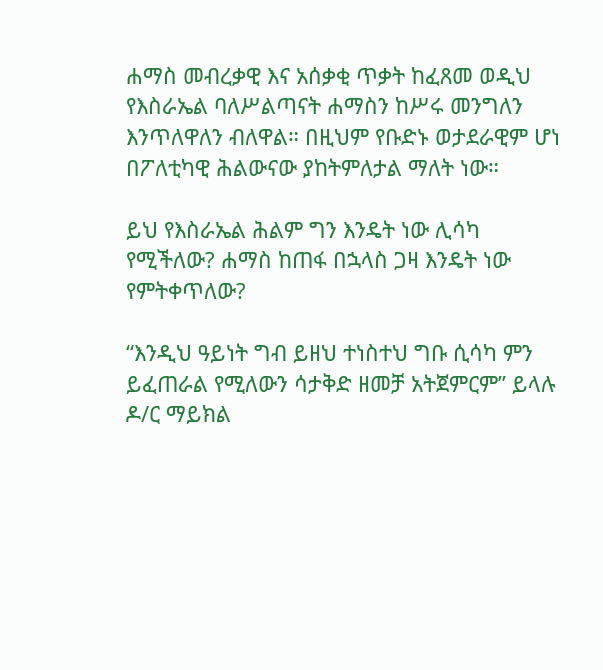ሐማስ መብረቃዊ እና አሰቃቂ ጥቃት ከፈጸመ ወዲህ የእስራኤል ባለሥልጣናት ሐማስን ከሥሩ መንግለን እንጥለዋለን ብለዋል። በዚህም የቡድኑ ወታደራዊም ሆነ በፖለቲካዊ ሕልውናው ያከትምለታል ማለት ነው።

ይህ የእስራኤል ሕልም ግን እንዴት ነው ሊሳካ የሚችለው? ሐማስ ከጠፋ በኋላስ ጋዛ እንዴት ነው የምትቀጥለው?

“እንዲህ ዓይነት ግብ ይዘህ ተነስተህ ግቡ ሲሳካ ምን ይፈጠራል የሚለውን ሳታቅድ ዘመቻ አትጀምርም” ይላሉ ዶ/ር ማይክል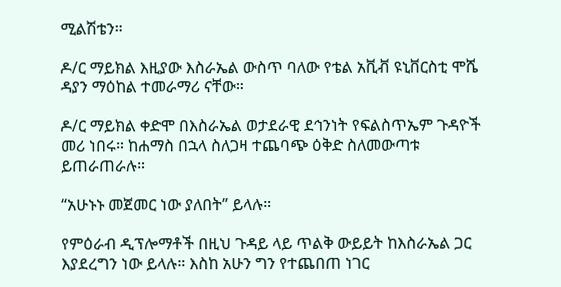ሚልሽቴን።

ዶ/ር ማይክል እዚያው እስራኤል ውስጥ ባለው የቴል አቪቭ ዩኒቨርስቲ ሞሼ ዳያን ማዕከል ተመራማሪ ናቸው።

ዶ/ር ማይክል ቀድሞ በእስራኤል ወታደራዊ ደኅንነት የፍልስጥኤም ጉዳዮች መሪ ነበሩ። ከሐማስ በኋላ ስለጋዛ ተጨባጭ ዕቅድ ስለመውጣቱ ይጠራጠራሉ።

“አሁኑኑ መጀመር ነው ያለበት” ይላሉ።

የምዕራብ ዲፕሎማቶች በዚህ ጉዳይ ላይ ጥልቅ ውይይት ከእስራኤል ጋር እያደረግን ነው ይላሉ። እስከ አሁን ግን የተጨበጠ ነገር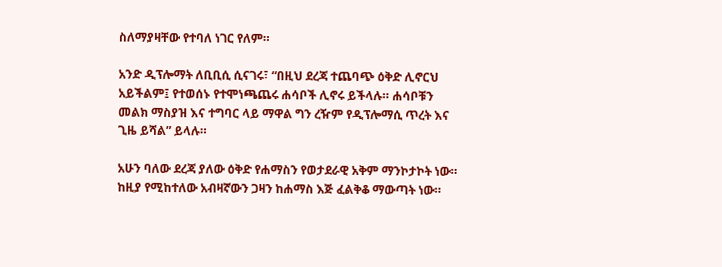ስለማያዛቸው የተባለ ነገር የለም።

አንድ ዲፕሎማት ለቢቢሲ ሲናገሩ፣ “በዚህ ደረጃ ተጨባጭ ዕቅድ ሊኖርህ አይችልም፤ የተወሰኑ የተሞነጫጨሩ ሐሳቦች ሊኖሩ ይችላሉ። ሐሳቦቹን መልክ ማስያዝ እና ተግባር ላይ ማዋል ግን ረዥም የዲፕሎማሲ ጥረት እና ጊዜ ይሻል” ይላሉ።

አሁን ባለው ደረጃ ያለው ዕቅድ የሐማስን የወታደራዊ አቅም ማንኮታኮት ነው። ከዚያ የሚከተለው አብዛኛውን ጋዛን ከሐማስ እጅ ፈልቅቆ ማውጣት ነው።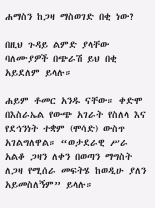ሐማስን ከጋዛ ማስወገድ በቂ ነው?

በዚህ ጉዳይ ልምድ ያላቸው ባለሙያዎች በጭራሽ ይህ በቂ አይደለም ይላሉ።

ሐይም ቶመር አንዱ ናቸው። ቀድሞ በእስራኤል የውጭ አገራት የስለላ እና የደኅንነት ተቋም (ሞሳድ) ውስጥ አገልግለዋል። “ወታደራዊ ሥራ አልቆ ጋዛን ለቀን በወጣን ማግስት ለጋዛ የሚሰራ መፍትሄ ከወዲሁ ያለን አይመስለኝም” ይላሉ።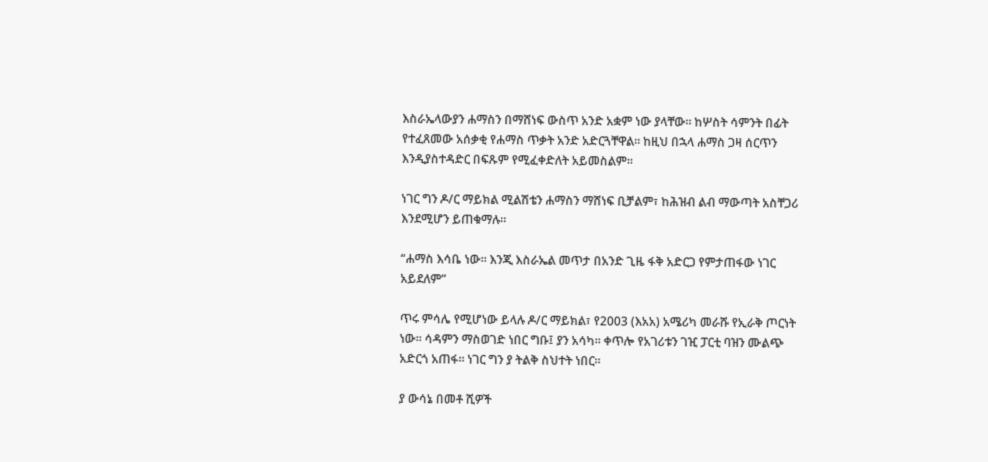እስራኤላውያን ሐማስን በማሸነፍ ውስጥ አንድ አቋም ነው ያላቸው። ከሦስት ሳምንት በፊት የተፈጸመው አሰቃቂ የሐማስ ጥቃት አንድ አድርጓቸዋል። ከዚህ በኋላ ሐማስ ጋዛ ሰርጥን እንዲያስተዳድር በፍጹም የሚፈቀድለት አይመስልም።

ነገር ግን ዶ/ር ማይክል ሚልሽቴን ሐማስን ማሸነፍ ቢቻልም፣ ከሕዝብ ልብ ማውጣት አስቸጋሪ እንደሚሆን ይጠቁማሉ።

“ሐማስ እሳቤ ነው። እንጂ እስራኤል መጥታ በአንድ ጊዜ ፋቅ አድርጋ የምታጠፋው ነገር አይደለም”

ጥሩ ምሳሌ የሚሆነው ይላሉ ዶ/ር ማይክል፣ የ2003 (እአአ) አሜሪካ መራሹ የኢራቅ ጦርነት ነው። ሳዳምን ማስወገድ ነበር ግቡ፤ ያን አሳካ። ቀጥሎ የአገሪቱን ገዢ ፓርቲ ባዝን ሙልጭ አድርጎ አጠፋ። ነገር ግን ያ ትልቅ ስህተት ነበር።

ያ ውሳኔ በመቶ ሺዎች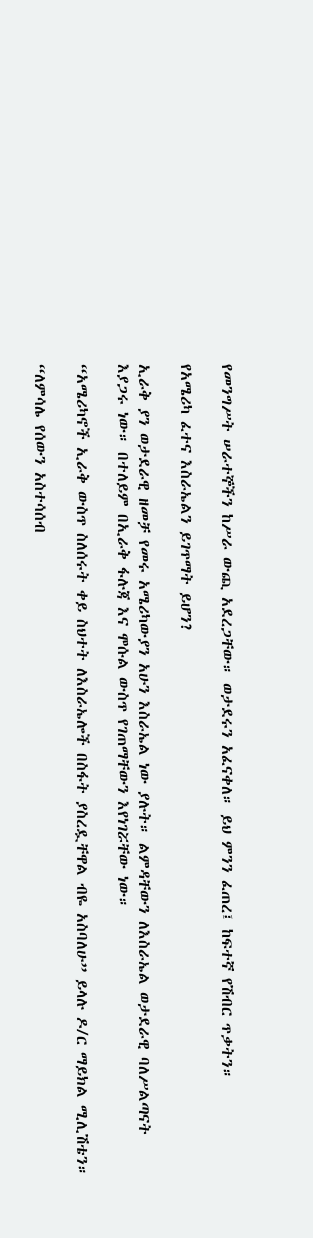የመንግሥት ሠራተኞችን ከሥራ ውጪ አደረጋቸው። ወታደሩን አፈናቀለ። ይህ ምንን ፈጠረ፤ ከፍተኛ የሽብር ጥቃትን።

የአሜሪካ ፈተና እስራኤልን ይገጥማት ይሆን?

ኢራቅ ያን ወታደራዊ ዘመቻ የመሩ አሜሪካውያን አሁን እስራኤል ነው ያሉት። ልምዳቸውን ለእስራኤል ወታደራዊ ባለሥልጣናት እያጋሩ ነው። በተለይም በኢራቅ ፋሉጃ እና ሞሱል ውስጥ የገጠማቸውን እየነገሯቸው ነው።

“አሜሪካኖች ኢራቅ ውስጥ ስለሰሩት ቀይ ስህተት ለእስራኤሎች በስፋት ያስረዷቸዋል ብዬ አስባለሁ” ይላሉ ዶ/ር ማይክል ሚሊሽቴን።

“ለምሳሌ የሰውን አስተሳሰብ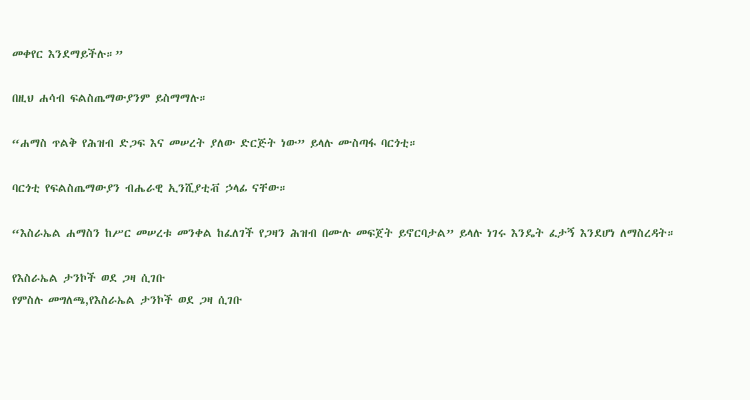መቀየር እንደማይችሉ።”

በዚህ ሐሳብ ፍልስጤማውያንም ይስማማሉ።

“ሐማስ ጥልቅ የሕዝብ ድጋፍ እና መሠረት ያለው ድርጅት ነው” ይላሉ ሙስጣፋ ባርጎቲ።

ባርጎቲ የፍልስጤማውያን ብሔራዊ ኢንሺያቲቭ ኃላፊ ናቸው።

“እስራኤል ሐማስን ከሥር መሠረቱ መንቀል ከፈለገች የጋዛን ሕዝብ በሙሉ መፍጀት ይኖርባታል” ይላሉ ነገሩ እንዴት ፈታኝ እንደሆነ ለማስረዳት።

የእስራኤል ታንኮች ወደ ጋዛ ሲገቡ
የምስሉ መግለጫ,የእስራኤል ታንኮች ወደ ጋዛ ሲገቡ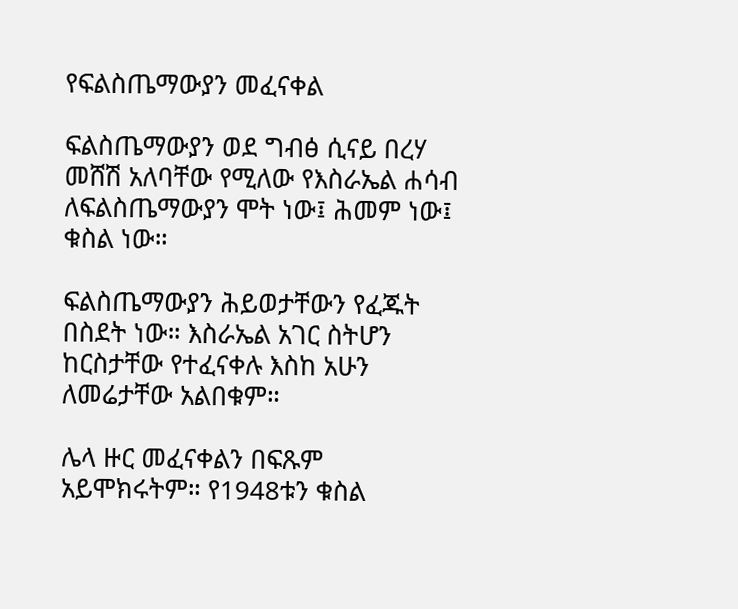የፍልስጤማውያን መፈናቀል

ፍልስጤማውያን ወደ ግብፅ ሲናይ በረሃ መሸሽ አለባቸው የሚለው የእስራኤል ሐሳብ ለፍልስጤማውያን ሞት ነው፤ ሕመም ነው፤ ቁስል ነው።

ፍልስጤማውያን ሕይወታቸውን የፈጁት በስደት ነው። እስራኤል አገር ስትሆን ከርስታቸው የተፈናቀሉ እስከ አሁን ለመሬታቸው አልበቁም።

ሌላ ዙር መፈናቀልን በፍጹም አይሞክሩትም። የ1948ቱን ቁስል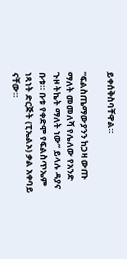ይቀሰቅስባቸዋል።

“ፍልስጤማውያንን ከጋዛ ውጡ ማለት መመለሻ የሌለው የአንድ ጉዞ ትኬት ማለት ነው” ይላሉ ዳያና ቡቱ። ቡቱ የቀድሞ የፍልስጥኤም ነጻነት ድርጅት (ፒኤልኦ) ቃል አቀባይ ናቸው።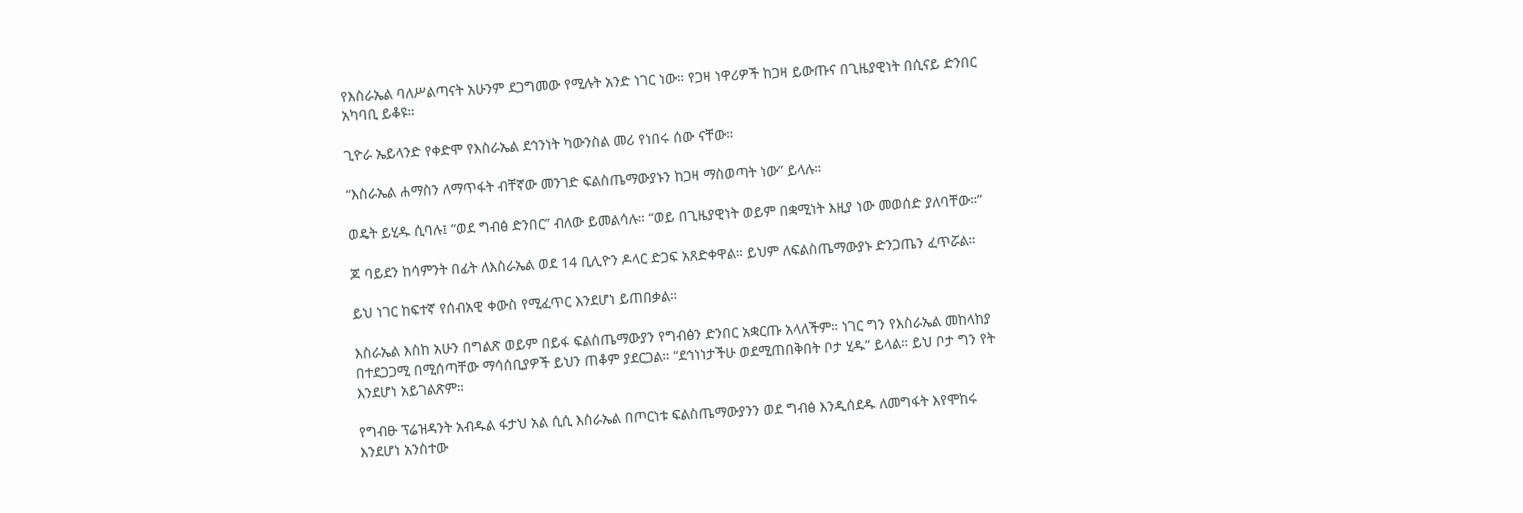የእስራኤል ባለሥልጣናት አሁንም ደጋግመው የሚሉት አንድ ነገር ነው። የጋዛ ነዋሪዎች ከጋዛ ይውጡና በጊዜያዊነት በሲናይ ድንበር አካባቢ ይቆዩ።

ጊዮራ ኤይላንድ የቀድሞ የእስራኤል ደኅንነት ካውንስል መሪ የነበሩ ሰው ናቸው።

“እስራኤል ሐማስን ለማጥፋት ብቸኛው መንገድ ፍልስጤማውያኑን ከጋዛ ማስወጣት ነው” ይላሉ።

ወዴት ይሂዱ ሲባሉ፤ “ወደ ግብፅ ድንበር” ብለው ይመልሳሉ። “ወይ በጊዜያዊነት ወይም በቋሚነት እዚያ ነው መወሰድ ያለባቸው።”

ጆ ባይደን ከሳምንት በፊት ለእስራኤል ወደ 14 ቢሊዮን ዶላር ድጋፍ አጸድቀዋል። ይህም ለፍልስጤማውያኑ ድንጋጤን ፈጥሯል።

ይህ ነገር ከፍተኛ የሰብአዊ ቀውስ የሚፈጥር እንደሆነ ይጠበቃል።

እስራኤል እስከ አሁን በግልጽ ወይም በይፋ ፍልስጤማውያን የግብፅን ድንበር አቋርጡ አላለችም። ነገር ግን የእስራኤል መከላከያ በተደጋጋሚ በሚሰጣቸው ማሳሰቢያዎች ይህን ጠቆም ያደርጋል። “ደኅነነታችሁ ወደሚጠበቅበት ቦታ ሂዱ” ይላል። ይህ ቦታ ግን የት እንደሆነ አይገልጽም።

የግብፁ ፕሬዝዳንት አብዱል ፋታህ አል ሲሲ እስራኤል በጦርነቱ ፍልስጤማውያንን ወደ ግብፅ እንዲሰደዱ ለመግፋት እየሞከሩ እንደሆነ አንስተው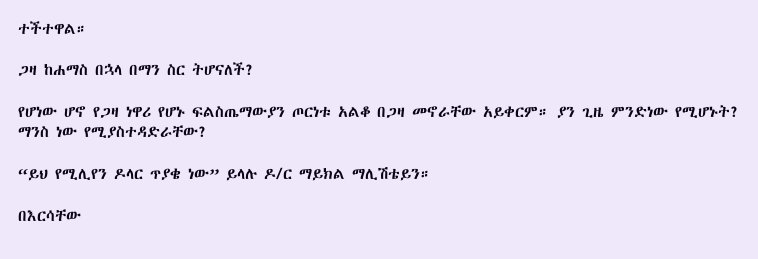ተችተዋል።

ጋዛ ከሐማስ በኋላ በማን ስር ትሆናለች?

የሆነው ሆኖ የጋዛ ነዋሪ የሆኑ ፍልስጤማውያን ጦርነቱ አልቆ በጋዛ መኖራቸው አይቀርም። ያን ጊዜ ምንድነው የሚሆኑት? ማንስ ነው የሚያስተዳድራቸው?

“ይህ የሚሊየን ዶላር ጥያቄ ነው” ይላሉ ዶ/ር ማይክል ማሊሽቴይን።

በእርሳቸው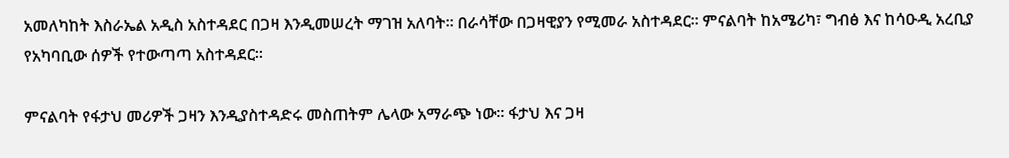አመለካከት እስራኤል አዲስ አስተዳደር በጋዛ እንዲመሠረት ማገዝ አለባት። በራሳቸው በጋዛዊያን የሚመራ አስተዳደር። ምናልባት ከአሜሪካ፣ ግብፅ እና ከሳዑዲ አረቢያ የአካባቢው ሰዎች የተውጣጣ አስተዳደር።

ምናልባት የፋታህ መሪዎች ጋዛን እንዲያስተዳድሩ መስጠትም ሌላው አማራጭ ነው። ፋታህ እና ጋዛ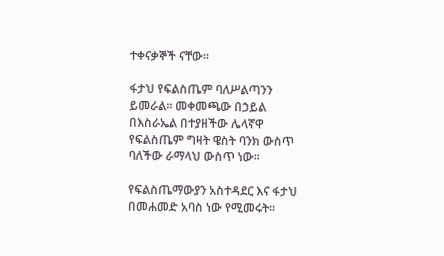ተቀናቃኞች ናቸው።

ፋታህ የፍልስጤም ባለሥልጣንን ይመራል። መቀመጫው በኃይል በእስራኤል በተያዘችው ሌላኛዋ የፍልስጤም ግዛት ዌስት ባንክ ውስጥ ባለችው ራማላህ ውስጥ ነው።

የፍልስጤማውያን አስተዳደር እና ፋታህ በመሐመድ አባስ ነው የሚመሩት።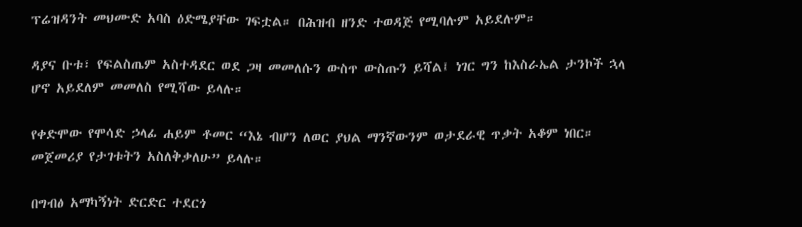ፕሬዝዳንት መህሙድ አባስ ዕድሜያቸው ገፍቷል። በሕዝብ ዘንድ ተወዳጅ የሚባሉም አይደሉም።

ዳያና ቡቱ፣ የፍልስጤም አስተዳደር ወደ ጋዛ መመለሱን ውስጥ ውስጡን ይሻል፤ ነገር ግን ከእስራኤል ታንኮች ኋላ ሆኖ አይደለም መመለስ የሚሻው ይላሉ።

የቀድሞው የሞሳድ ኃላፊ ሐይም ቶመር “እኔ ብሆን ለወር ያህል ማንኛውንም ወታደራዊ ጥቃት አቆም ነበር። መጀመሪያ የታገቱትን አስለቅቃለሁ” ይላሉ።

በግብፅ አማካኝነት ድርድር ተደርጎ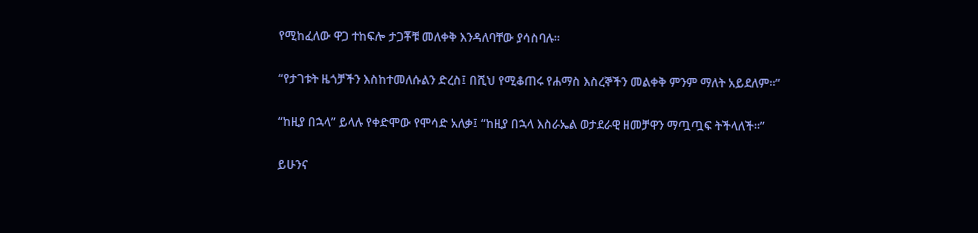የሚከፈለው ዋጋ ተከፍሎ ታጋቾቹ መለቀቅ እንዳለባቸው ያሳስባሉ።

“የታገቱት ዜጎቻችን እስከተመለሱልን ድረስ፤ በሺህ የሚቆጠሩ የሐማስ እስረኞችን መልቀቅ ምንም ማለት አይደለም።”

“ከዚያ በኋላ” ይላሉ የቀድሞው የሞሳድ አለቃ፤ “ከዚያ በኋላ እስራኤል ወታደራዊ ዘመቻዋን ማጧጧፍ ትችላለች።”

ይሁንና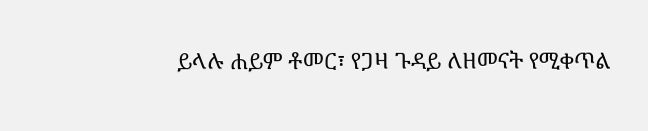ይላሉ ሐይም ቶመር፣ የጋዛ ጉዳይ ለዘመናት የሚቀጥል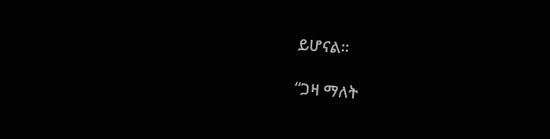ይሆናል።

“ጋዛ ማለት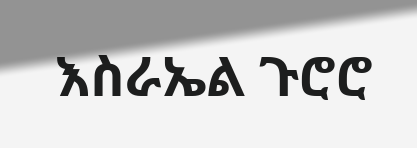እስራኤል ጉሮሮ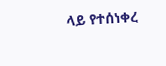ላይ የተሰነቀረ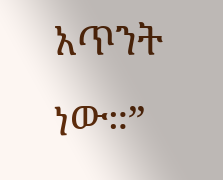አጥንት ነው።”